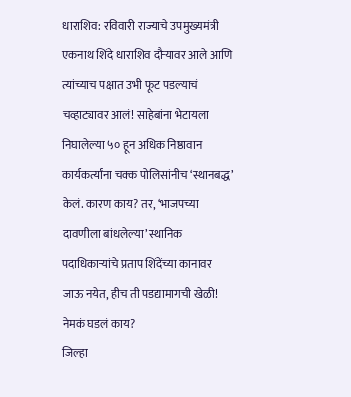धाराशिव: रविवारी राज्याचे उपमुख्यमंत्री एकनाथ शिंदे धाराशिव दौऱ्यावर आले आणि त्यांच्याच पक्षात उभी फूट पडल्याचं चव्हाट्यावर आलं! साहेबांना भेटायला निघालेल्या ५० हून अधिक निष्ठावान कार्यकर्त्यांना चक्क पोलिसांनीच ‘स्थानबद्ध’ केलं. कारण काय? तर, ‘भाजपच्या दावणीला बांधलेल्या’ स्थानिक पदाधिकाऱ्यांचे प्रताप शिंदेंच्या कानावर जाऊ नयेत, हीच ती पडद्यामागची खेळी!
नेमकं घडलं काय?
जिल्हा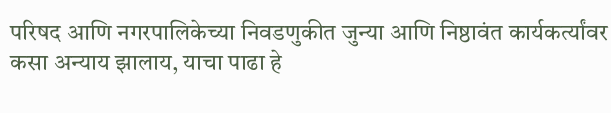परिषद आणि नगरपालिकेच्या निवडणुकीत जुन्या आणि निष्ठावंत कार्यकर्त्यांवर कसा अन्याय झालाय, याचा पाढा हे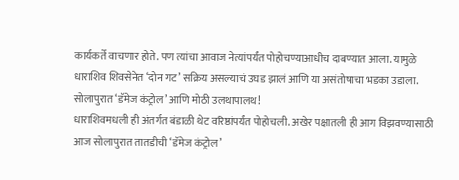कार्यकर्ते वाचणार होते. पण त्यांचा आवाज नेत्यांपर्यंत पोहोचण्याआधीच दाबण्यात आला. यामुळे धाराशिव शिवसेनेत ‘दोन गट’ सक्रिय असल्याचं उघड झालं आणि या असंतोषाचा भडका उडाला.
सोलापुरात ‘डॅमेज कंट्रोल’ आणि मोठी उलथापालथ!
धाराशिवमधली ही अंतर्गत बंडाळी थेट वरिष्ठांपर्यंत पोहोचली. अखेर पक्षातली ही आग विझवण्यासाठी आज सोलापुरात तातडीची ‘डॅमेज कंट्रोल’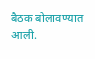बैठक बोलावण्यात आली.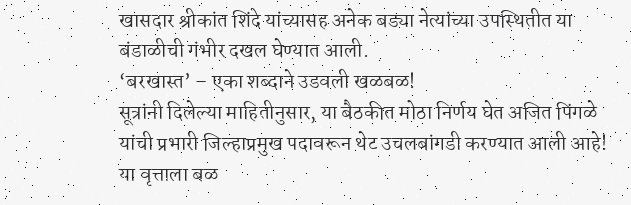खासदार श्रीकांत शिंदे यांच्यासह अनेक बड्या नेत्यांच्या उपस्थितीत या बंडाळीची गंभीर दखल घेण्यात आली.
‘बरखास्त’ – एका शब्दाने उडवली खळबळ!
सूत्रांनी दिलेल्या माहितीनुसार, या बैठकीत मोठा निर्णय घेत अजित पिंगळे यांची प्रभारी जिल्हाप्रमुख पदावरून थेट उचलबांगडी करण्यात आली आहे! या वृत्ताला बळ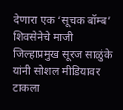देणारा एक ‘सूचक बॉम्ब’ शिवसेनेचे माजी जिल्हाप्रमुख सूरज साळुंके यांनी सोशल मीडियावर टाकला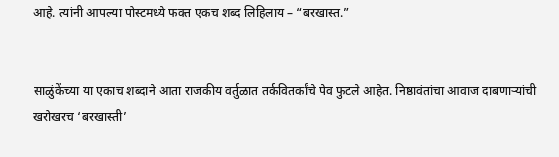आहे. त्यांनी आपल्या पोस्टमध्ये फक्त एकच शब्द लिहिलाय – “बरखास्त.”


साळुंकेंच्या या एकाच शब्दाने आता राजकीय वर्तुळात तर्कवितर्कांचे पेव फुटले आहेत. निष्ठावंतांचा आवाज दाबणाऱ्यांची खरोखरच ‘बरखास्ती’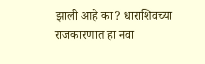झाली आहे का? धाराशिवच्या राजकारणात हा नवा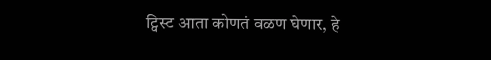ट्विस्ट आता कोणतं वळण घेणार, हे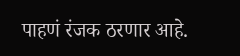पाहणं रंजक ठरणार आहे.